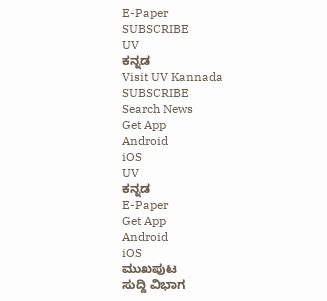E-Paper
SUBSCRIBE
UV
ಕನ್ನಡ
Visit UV Kannada
SUBSCRIBE
Search News
Get App
Android
iOS
UV
ಕನ್ನಡ
E-Paper
Get App
Android
iOS
ಮುಖಪುಟ
ಸುದ್ದಿ ವಿಭಾಗ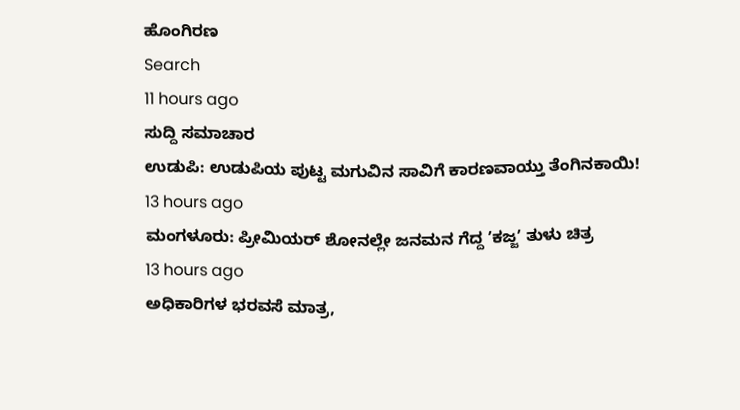ಹೊಂಗಿರಣ
Search
11 hours ago
ಸುದ್ದಿ ಸಮಾಚಾರ
ಉಡುಪಿ: ಉಡುಪಿಯ ಪುಟ್ಟ ಮಗುವಿನ ಸಾವಿಗೆ ಕಾರಣವಾಯ್ತು ತೆಂಗಿನಕಾಯಿ!
13 hours ago
ಮಂಗಳೂರು: ಪ್ರೀಮಿಯರ್ ಶೋನಲ್ಲೇ ಜನಮನ ಗೆದ್ದ ʼಕಜ್ಜʼ ತುಳು ಚಿತ್ರ
13 hours ago
ಅಧಿಕಾರಿಗಳ ಭರವಸೆ ಮಾತ್ರ,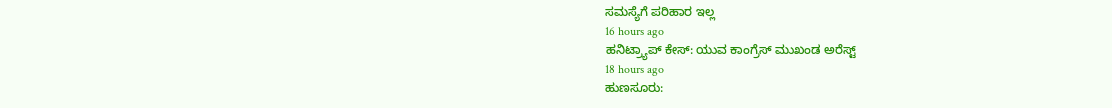ಸಮಸ್ಯೆಗೆ ಪರಿಹಾರ ಇಲ್ಲ
16 hours ago
ಹನಿಟ್ರ್ಯಾಪ್ ಕೇಸ್: ಯುವ ಕಾಂಗ್ರೆಸ್ ಮುಖಂಡ ಅರೆಸ್ಟ್
18 hours ago
ಹುಣಸೂರು: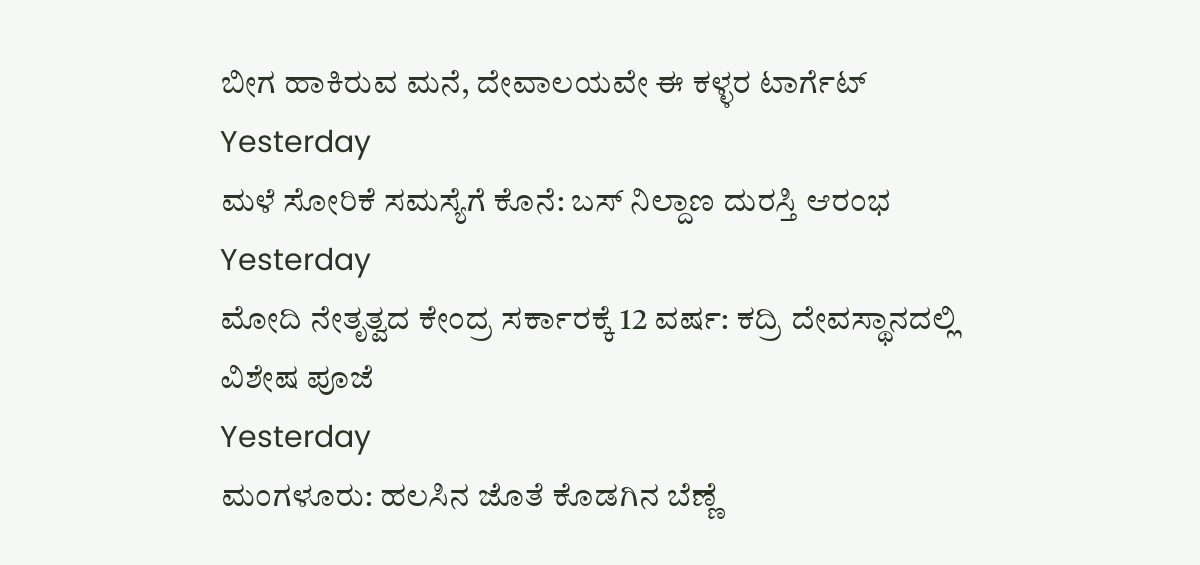ಬೀಗ ಹಾಕಿರುವ ಮನೆ, ದೇವಾಲಯವೇ ಈ ಕಳ್ಳರ ಟಾರ್ಗೆಟ್
Yesterday
ಮಳೆ ಸೋರಿಕೆ ಸಮಸ್ಯೆಗೆ ಕೊನೆ: ಬಸ್ ನಿಲ್ದಾಣ ದುರಸ್ತಿ ಆರಂಭ
Yesterday
ಮೋದಿ ನೇತೃತ್ವದ ಕೇಂದ್ರ ಸರ್ಕಾರಕ್ಕೆ 12 ವರ್ಷ: ಕದ್ರಿ ದೇವಸ್ಥಾನದಲ್ಲಿ ವಿಶೇಷ ಪೂಜೆ
Yesterday
ಮಂಗಳೂರು: ಹಲಸಿನ ಜೊತೆ ಕೊಡಗಿನ ಬೆಣ್ಣೆ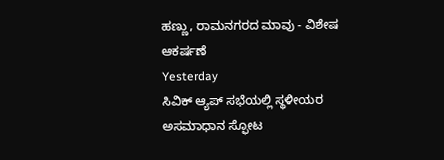ಹಣ್ಣು, ರಾಮನಗರದ ಮಾವು - ವಿಶೇಷ ಆಕರ್ಷಣೆ
Yesterday
ಸಿವಿಕ್ ಆ್ಯಪ್ ಸಭೆಯಲ್ಲಿ ಸ್ಥಳೀಯರ ಅಸಮಾಧಾನ ಸ್ಫೋಟ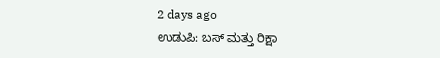2 days ago
ಉಡುಪಿ: ಬಸ್ ಮತ್ತು ರಿಕ್ಷಾ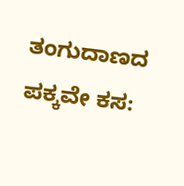ತಂಗುದಾಣದ ಪಕ್ಕವೇ ಕಸ: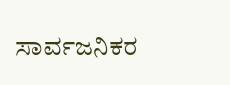ಸಾರ್ವಜನಿಕರ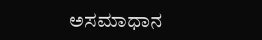ಅಸಮಾಧಾನ